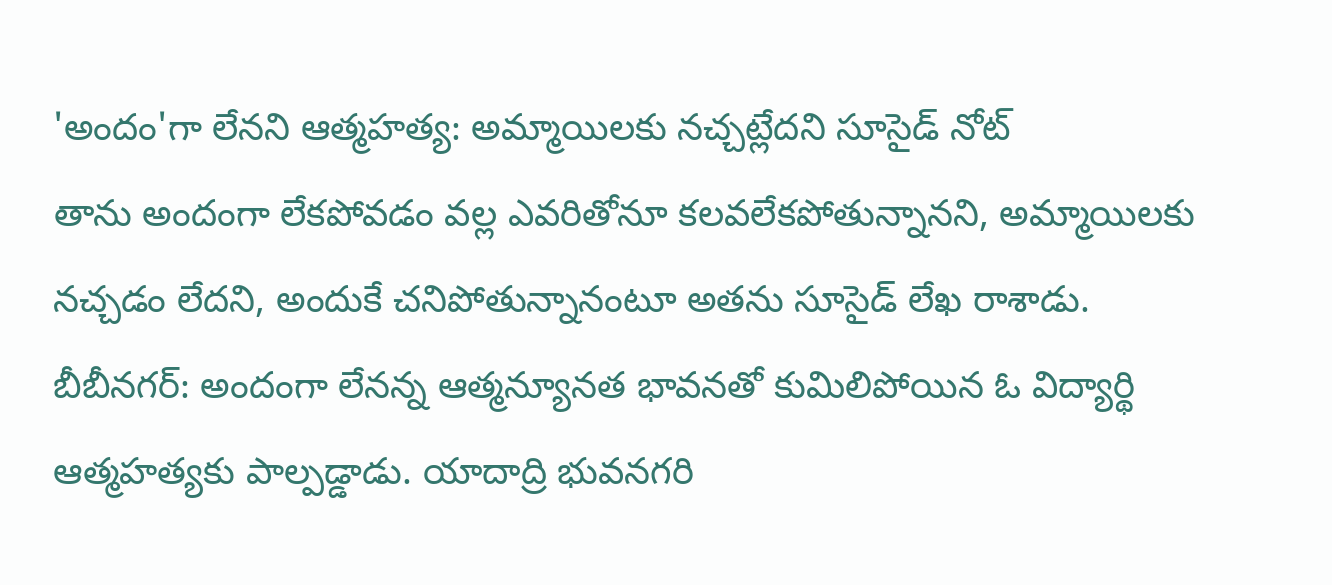'అందం'గా లేనని ఆత్మహత్య: అమ్మాయిలకు నచ్చట్లేదని సూసైడ్ నోట్
తాను అందంగా లేకపోవడం వల్ల ఎవరితోనూ కలవలేకపోతున్నానని, అమ్మాయిలకు నచ్చడం లేదని, అందుకే చనిపోతున్నానంటూ అతను సూసైడ్ లేఖ రాశాడు.
బీబీనగర్: అందంగా లేనన్న ఆత్మన్యూనత భావనతో కుమిలిపోయిన ఓ విద్యార్థి ఆత్మహత్యకు పాల్పడ్డాడు. యాదాద్రి భువనగరి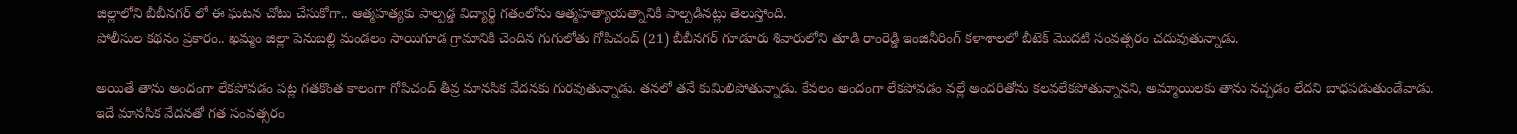జిల్లాలోని బీబీనగర్ లో ఈ ఘటన చోటు చేసుకోగా.. ఆత్మహత్యకు పాల్పడ్డ విద్యార్థి గతంలోను ఆత్మహత్యాయత్నానికి పాల్పడినట్లు తెలుస్తోంది.
పోలీసుల కథనం ప్రకారం.. ఖమ్మం జిల్లా పెనుబల్లి మండలం సాయిగూడ గ్రామానికి చెందిన గుగులోతు గోపిచంద్ (21) బీబీనగర్ గూడూరు శివారులోని తూడి రాంరెడ్డి ఇంజినీరింగ్ కళాశాలలో బీటెక్ మొదటి సంవత్సరం చదువుతున్నాడు.

అయితే తాను అందంగా లేకపోవడం పట్ల గతకొంత కాలంగా గోపిచంద్ తీవ్ర మానసిక వేదనకు గురవుతున్నాడు. తనలో తనే కుమిలిపోతున్నాడు. కేవలం అందంగా లేకపోవడం వల్లే అందరితోను కలవలేకపోతున్నానని, అమ్మాయిలకు తాను నచ్చడం లేదని బాధపడుతుండేవాడు.
ఇదే మానసిక వేదనతో గత సంవత్సరం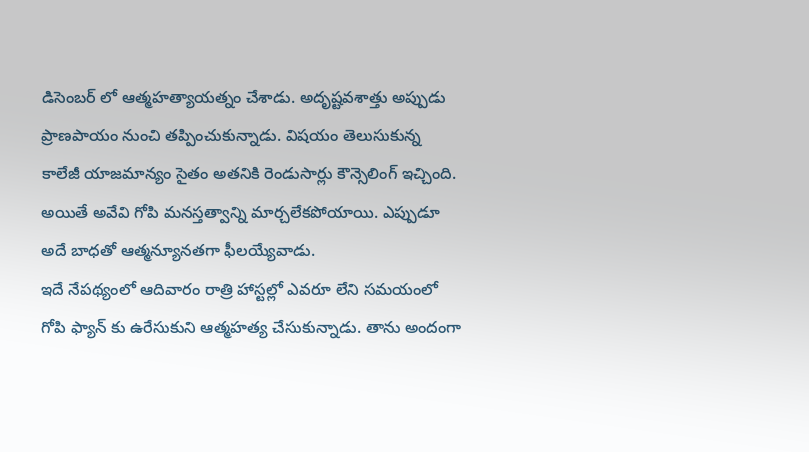డిసెంబర్ లో ఆత్మహత్యాయత్నం చేశాడు. అదృష్టవశాత్తు అప్పుడు ప్రాణపాయం నుంచి తప్పించుకున్నాడు. విషయం తెలుసుకున్న కాలేజీ యాజమాన్యం సైతం అతనికి రెండుసార్లు కౌన్సెలింగ్ ఇచ్చింది. అయితే అవేవి గోపి మనస్తత్వాన్ని మార్చలేకపోయాయి. ఎప్పుడూ అదే బాధతో ఆత్మన్యూనతగా ఫీలయ్యేవాడు.
ఇదే నేపథ్యంలో ఆదివారం రాత్రి హాస్టల్లో ఎవరూ లేని సమయంలో గోపి ఫ్యాన్ కు ఉరేసుకుని ఆత్మహత్య చేసుకున్నాడు. తాను అందంగా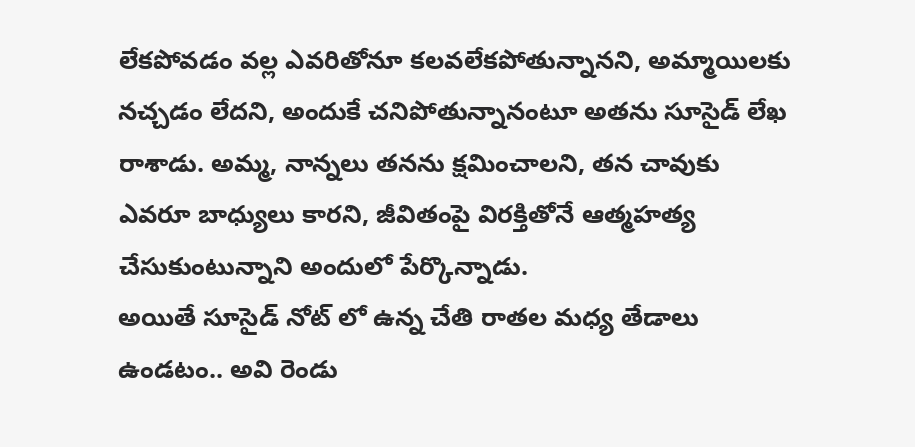లేకపోవడం వల్ల ఎవరితోనూ కలవలేకపోతున్నానని, అమ్మాయిలకు నచ్చడం లేదని, అందుకే చనిపోతున్నానంటూ అతను సూసైడ్ లేఖ రాశాడు. అమ్మ, నాన్నలు తనను క్షమించాలని, తన చావుకు ఎవరూ బాధ్యులు కారని, జీవితంపై విరక్తితోనే ఆత్మహత్య చేసుకుంటున్నాని అందులో పేర్కొన్నాడు.
అయితే సూసైడ్ నోట్ లో ఉన్న చేతి రాతల మధ్య తేడాలు ఉండటం.. అవి రెండు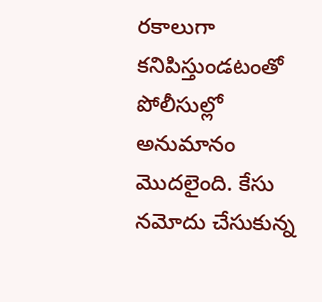రకాలుగా కనిపిస్తుండటంతో పోలీసుల్లో అనుమానం మొదలైంది. కేసు నమోదు చేసుకున్న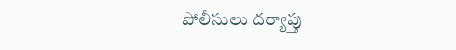పోలీసులు దర్యాప్తు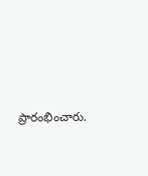ప్రారంభించారు.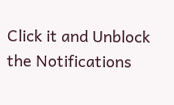Click it and Unblock the Notifications